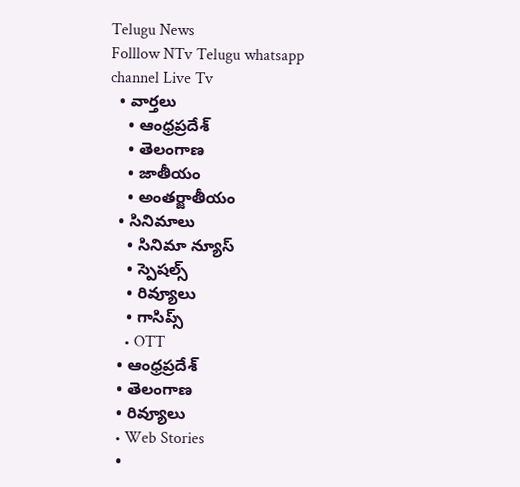Telugu News
Folllow NTv Telugu whatsapp channel Live Tv
  • వార్తలు
    • ఆంధ్రప్రదేశ్
    • తెలంగాణ
    • జాతీయం
    • అంతర్జాతీయం
  • సినిమాలు
    • సినిమా న్యూస్
    • స్పెషల్స్
    • రివ్యూలు
    • గాసిప్స్
    • OTT
  • ఆంధ్రప్రదేశ్
  • తెలంగాణ
  • రివ్యూలు
  • Web Stories
  •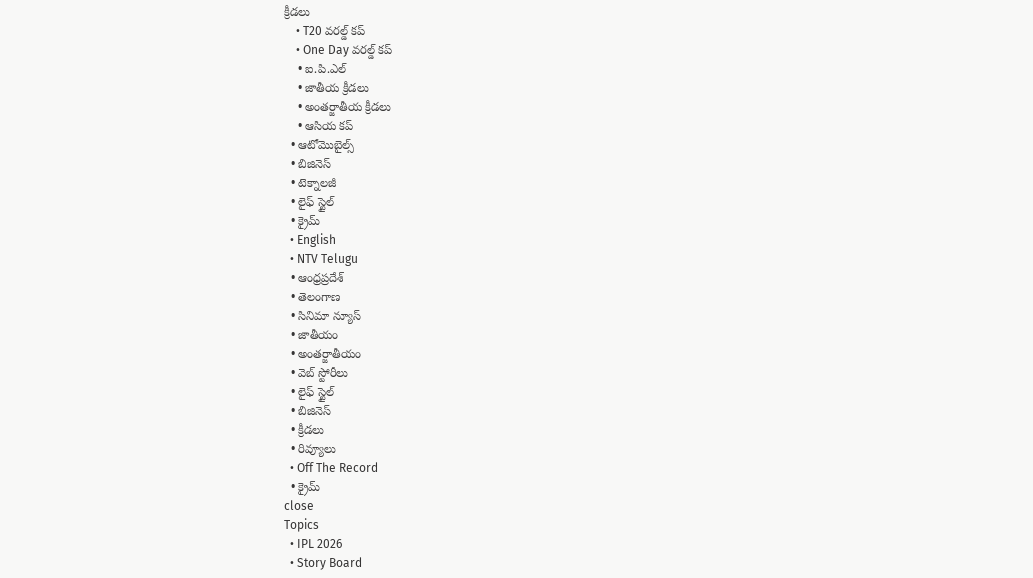క్రీడలు
    • T20 వరల్డ్ కప్
    • One Day వరల్డ్ కప్
    • ఐ.పి.ఎల్
    • జాతీయ క్రీడలు
    • అంతర్జాతీయ క్రీడలు
    • ఆసియ కప్
  • ఆటోమొబైల్స్
  • బిజినెస్‌
  • టెక్నాలజీ
  • లైఫ్ స్టైల్
  • క్రైమ్
  • English
  • NTV Telugu
  • ఆంధ్రప్రదేశ్
  • తెలంగాణ
  • సినిమా న్యూస్
  • జాతీయం
  • అంతర్జాతీయం
  • వెబ్ స్టోరీలు
  • లైఫ్ స్టైల్
  • బిజినెస్‌
  • క్రీడలు
  • రివ్యూలు
  • Off The Record
  • క్రైమ్
close
Topics
  • IPL 2026
  • Story Board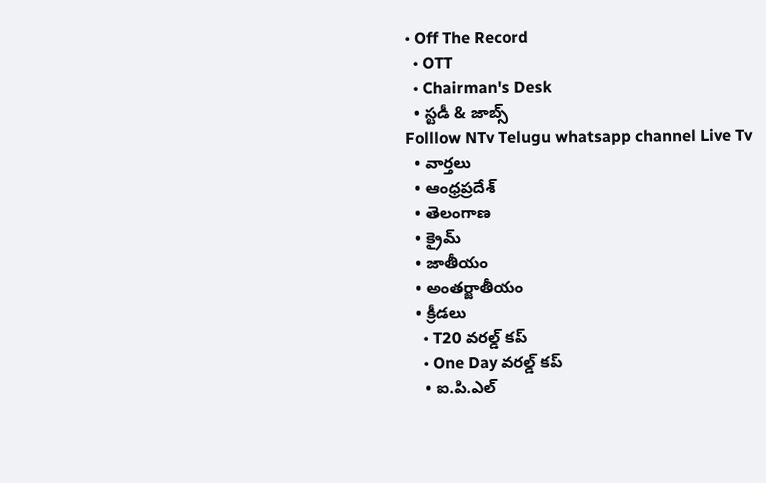• Off The Record
  • OTT
  • Chairman's Desk
  • స్టడీ & జాబ్స్
Folllow NTv Telugu whatsapp channel Live Tv
  • వార్తలు
  • ఆంధ్రప్రదేశ్
  • తెలంగాణ
  • క్రైమ్
  • జాతీయం
  • అంతర్జాతీయం
  • క్రీడలు
    • T20 వరల్డ్ కప్
    • One Day వరల్డ్ కప్
    • ఐ.పి.ఎల్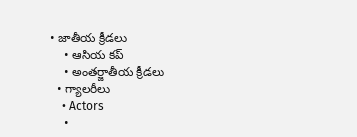• జాతీయ క్రీడలు
    • ఆసియ కప్
    • అంతర్జాతీయ క్రీడలు
  • గ్యాలరీలు
    • Actors
    •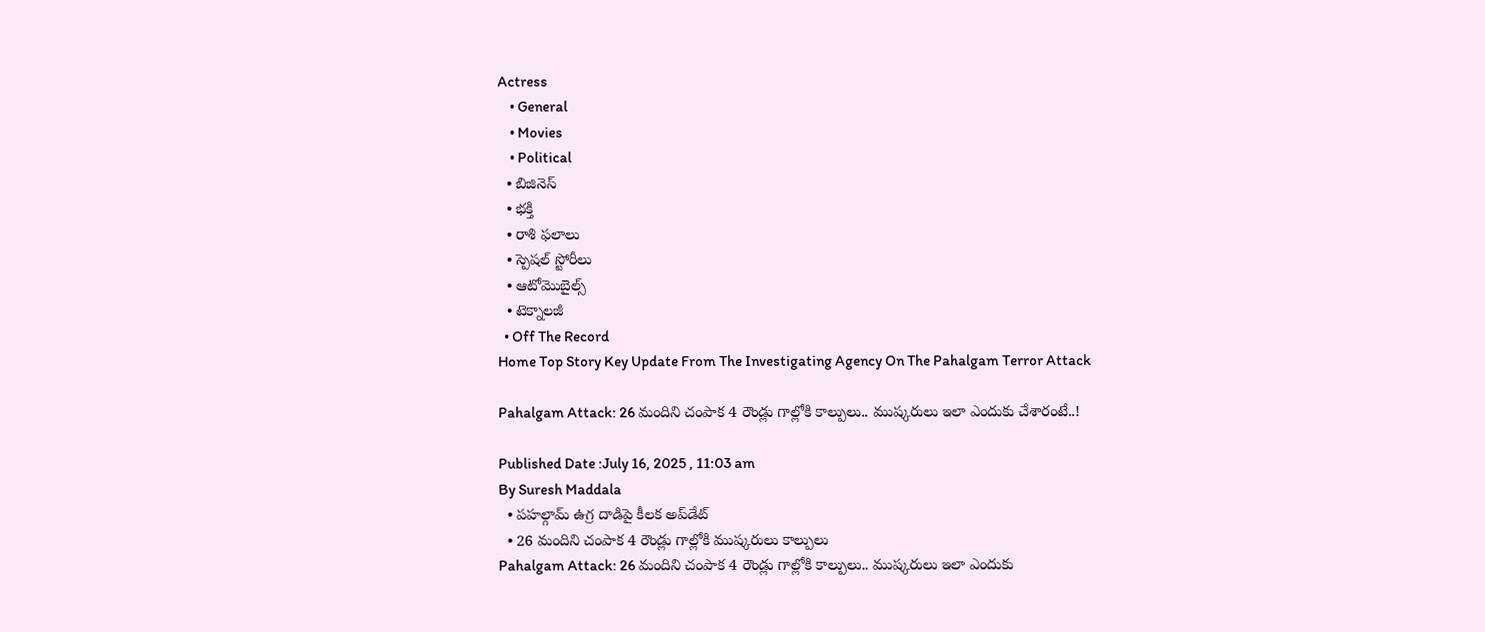Actress
    • General
    • Movies
    • Political
  • బిజినెస్‌
  • భక్తి
  • రాశి ఫలాలు
  • స్పెషల్‌ స్టోరీలు
  • ఆటోమొబైల్స్
  • టెక్నాలజీ
  • Off The Record
Home Top Story Key Update From The Investigating Agency On The Pahalgam Terror Attack

Pahalgam Attack: 26 మందిని చంపాక 4 రౌండ్లు గాల్లోకి కాల్పులు.. ముష్కరులు ఇలా ఎందుకు చేశారంటే..!

Published Date :July 16, 2025 , 11:03 am
By Suresh Maddala
  • పహల్గామ్ ఉగ్ర దాడిపై కీలక అప్‌డేట్
  • 26 మందిని చంపాక 4 రౌండ్లు గాల్లోకి ముష్కరులు కాల్పులు
Pahalgam Attack: 26 మందిని చంపాక 4 రౌండ్లు గాల్లోకి కాల్పులు.. ముష్కరులు ఇలా ఎందుకు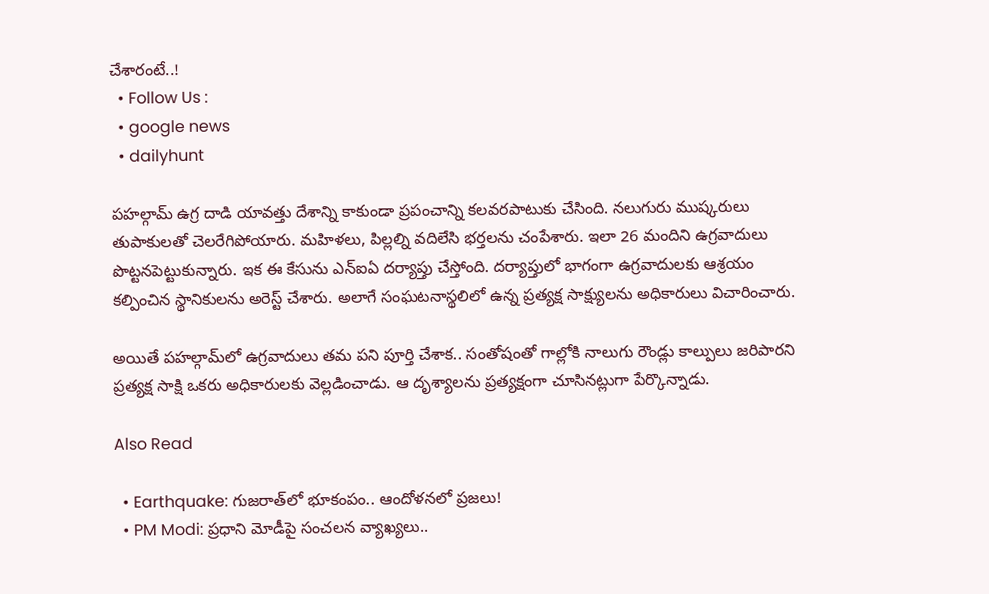చేశారంటే..!
  • Follow Us :
  • google news
  • dailyhunt

పహల్గామ్ ఉగ్ర దాడి యావత్తు దేశాన్ని కాకుండా ప్రపంచాన్ని కలవరపాటుకు చేసింది. నలుగురు ముష్కరులు తుపాకులతో చెలరేగిపోయారు. మహిళలు, పిల్లల్ని వదిలేసి భర్తలను చంపేశారు. ఇలా 26 మందిని ఉగ్రవాదులు పొట్టనపెట్టుకున్నారు. ఇక ఈ కేసును ఎన్ఐఏ దర్యాప్తు చేస్తోంది. దర్యాప్తులో భాగంగా ఉగ్రవాదులకు ఆశ్రయం కల్పించిన స్థానికులను అరెస్ట్ చేశారు. అలాగే సంఘటనాస్థలిలో ఉన్న ప్రత్యక్ష సాక్ష్యులను అధికారులు విచారించారు.

అయితే పహల్గామ్‌లో ఉగ్రవాదులు తమ పని పూర్తి చేశాక.. సంతోషంతో గాల్లోకి నాలుగు రౌండ్లు కాల్పులు జరిపారని ప్రత్యక్ష సాక్షి ఒకరు అధికారులకు వెల్లడించాడు. ఆ దృశ్యాలను ప్రత్యక్షంగా చూసినట్లుగా పేర్కొన్నాడు.

Also Read

  • Earthquake: గుజరాత్‌లో భూకంపం.. ఆందోళనలో ప్రజలు!
  • PM Modi: ప్రధాని మోడీపై సంచలన వ్యాఖ్యలు..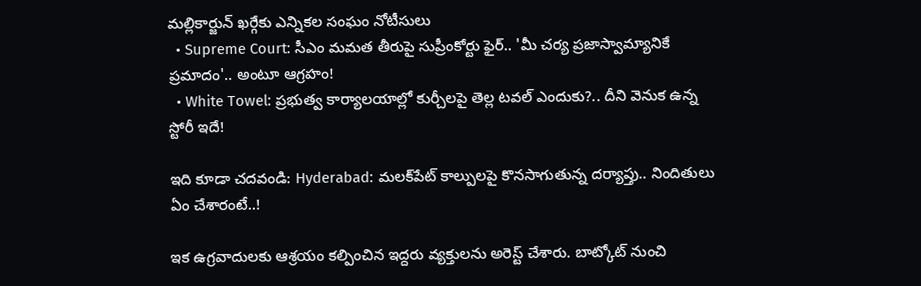మల్లికార్జున్ ఖర్గేకు ఎన్నికల సంఘం నోటీసులు
  • Supreme Court: సీఎం మమత తీరుపై సుప్రీంకోర్టు ఫైర్.. 'మీ చర్య ప్రజాస్వామ్యానికే ప్రమాదం'.. అంటూ ఆగ్రహం!
  • White Towel: ప్రభుత్వ కార్యాలయాల్లో కుర్చీలపై తెల్ల టవల్ ఎందుకు?.. దీని వెనుక ఉన్న స్టోరీ ఇదే!

ఇది కూడా చదవండి: Hyderabad: మలక్‌పేట్ కాల్పులపై కొనసాగుతున్న దర్యాప్తు.. నిందితులు ఏం చేశారంటే..!

ఇక ఉగ్రవాదులకు ఆశ్రయం కల్పించిన ఇద్దరు వ్యక్తులను అరెస్ట్ చేశారు. బాట్కోట్ నుంచి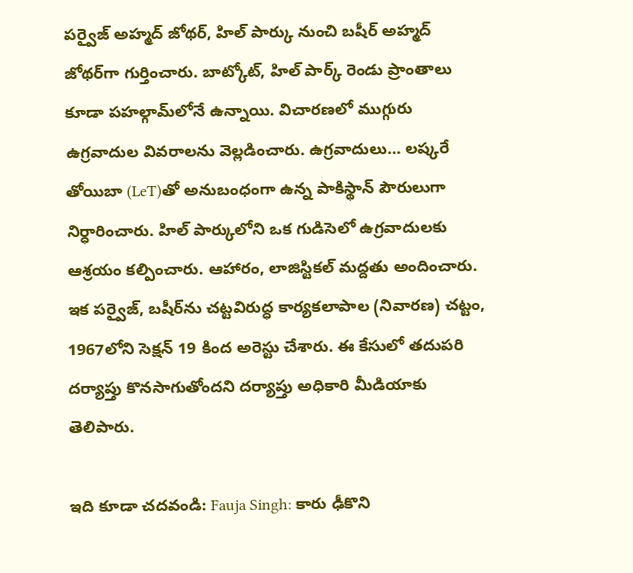పర్వైజ్ అహ్మద్ జోథర్, హిల్ పార్కు నుంచి బషీర్ అహ్మద్ జోథర్‌‌గా గుర్తించారు. బాట్కోట్, హిల్ పార్క్ రెండు ప్రాంతాలు కూడా పహల్గామ్‌లోనే ఉన్నాయి. విచారణలో ముగ్గురు ఉగ్రవాదుల వివరాలను వెల్లడించారు. ఉగ్రవాదులు… లష్కరే తోయిబా (LeT)తో అనుబంధంగా ఉన్న పాకిస్థాన్ పౌరులుగా నిర్ధారించారు. హిల్ పార్కులోని ఒక గుడిసెలో ఉగ్రవాదులకు ఆశ్రయం కల్పించారు. ఆహారం, లాజిస్టికల్ మద్దతు అందించారు. ఇక పర్వైజ్, బషీర్‌ను చట్టవిరుద్ధ కార్యకలాపాల (నివారణ) చట్టం, 1967లోని సెక్షన్ 19 కింద అరెస్టు చేశారు. ఈ కేసులో తదుపరి దర్యాప్తు కొనసాగుతోందని దర్యాప్తు అధికారి మీడియాకు తెలిపారు.

ఇది కూడా చదవండి: Fauja Singh: కారు ఢీకొని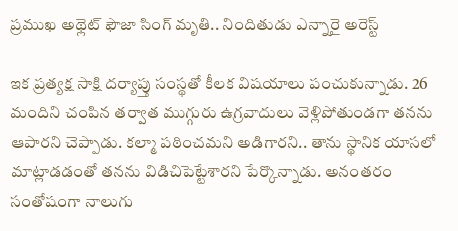ప్రముఖ అథ్లెట్‌ ఫౌజా సింగ్‌ మృతి.. నిందితుడు ఎన్నారై అరెస్ట్

ఇక ప్రత్యక్ష సాక్షి దర్యాప్తు సంస్థతో కీలక విషయాలు పంచుకున్నాడు. 26 మందిని చంపిన తర్వాత ముగ్గురు ఉగ్రవాదులు వెళ్లిపోతుండగా తనను ఆపారని చెప్పాడు. కల్మా పఠించమని అడిగారని.. తాను స్థానిక యాసలో మాట్లాడడంతో తనను విడిచిపెట్టేశారని పేర్కొన్నాడు. అనంతరం సంతోషంగా నాలుగు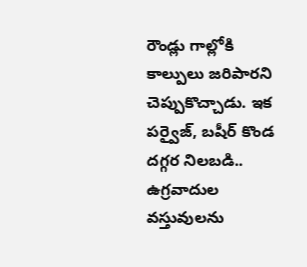రౌండ్లు గాల్లోకి కాల్పులు జరిపారని చెప్పుకొచ్చాడు. ఇక పర్వైజ్, బషీర్ కొండ దగ్గర నిలబడి.. ఉగ్రవాదుల వస్తువులను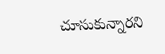చూసుకున్నారని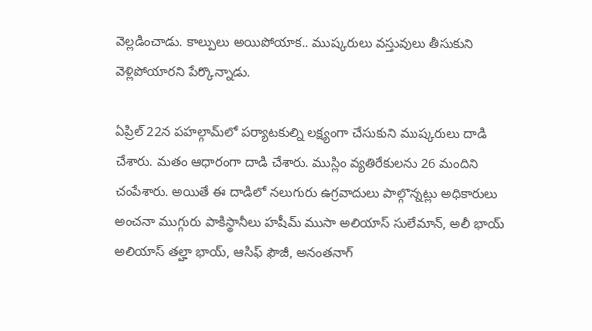వెల్లడించాడు. కాల్పులు అయిపోయాక.. ముష్కరులు వస్తువులు తీసుకుని వెళ్లిపోయారని పేర్కొన్నాడు.

ఏప్రిల్ 22న పహల్గామ్‌లో పర్యాటకుల్ని లక్ష్యంగా చేసుకుని ముష్కరులు దాడి చేశారు. మతం ఆధారంగా దాడి చేశారు. ముస్లిం వ్యతిరేకులను 26 మందిని చంపేశారు. అయితే ఈ దాడిలో నలుగురు ఉగ్రవాదులు పాల్గొన్నట్లు అధికారులు అంచనా ముగ్గురు పాకిస్థానీలు హషీమ్ ముసా అలియాస్ సులేమాన్, అలీ భాయ్ అలియాస్ తల్హా భాయ్, ఆసిఫ్ ఫౌజీ, అనంతనాగ్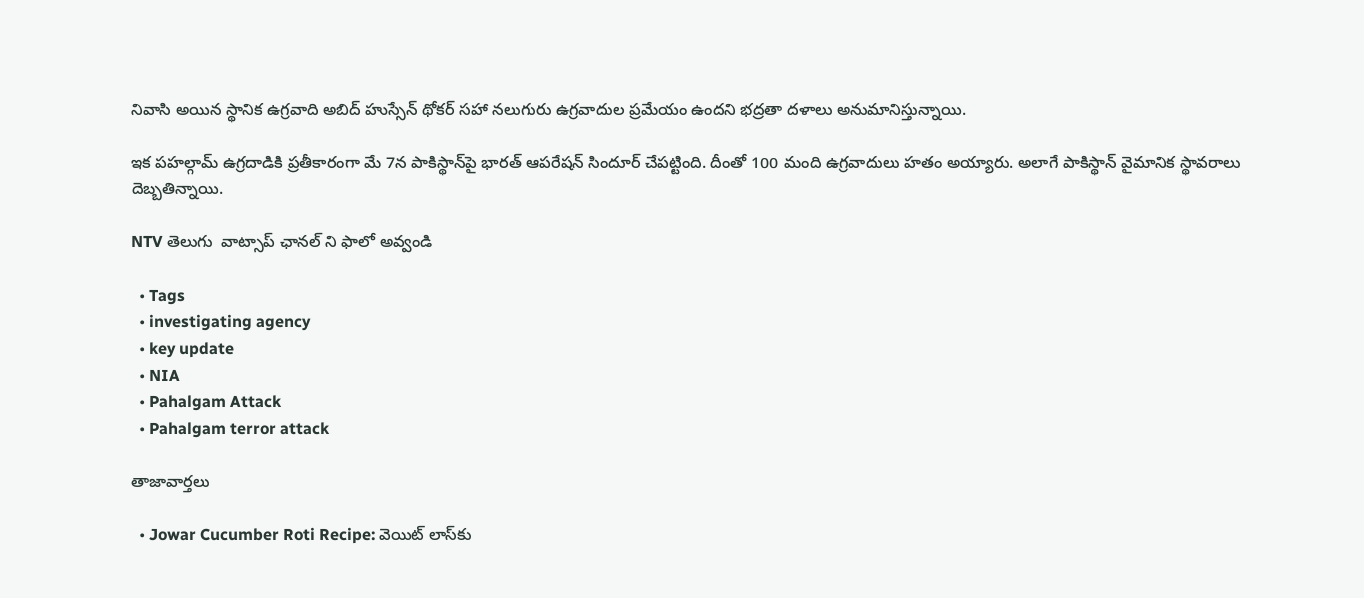నివాసి అయిన స్థానిక ఉగ్రవాది అబిద్ హుస్సేన్ థోకర్ సహా నలుగురు ఉగ్రవాదుల ప్రమేయం ఉందని భద్రతా దళాలు అనుమానిస్తున్నాయి.

ఇక పహల్గామ్ ఉగ్రదాడికి ప్రతీకారంగా మే 7న పాకిస్థాన్‌పై భారత్ ఆపరేషన్ సిందూర్ చేపట్టింది. దీంతో 100 మంది ఉగ్రవాదులు హతం అయ్యారు. అలాగే పాకిస్థాన్ వైమానిక స్థావరాలు దెబ్బతిన్నాయి.

NTV తెలుగు  వాట్సాప్ ఛానల్ ని ఫాలో అవ్వండి

  • Tags
  • investigating agency
  • key update
  • NIA
  • Pahalgam Attack
  • Pahalgam terror attack

తాజావార్తలు

  • Jowar Cucumber Roti Recipe: వెయిట్ లాస్‌కు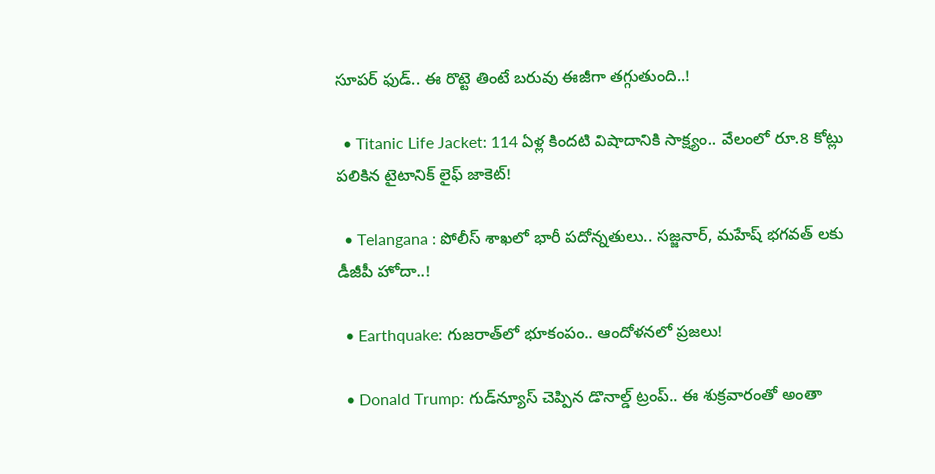సూపర్ ఫుడ్.. ఈ రొట్టె తింటే బరువు ఈజీగా తగ్గుతుంది..!

  • Titanic Life Jacket: 114 ఏళ్ల కిందటి విషాదానికి సాక్ష్యం.. వేలంలో రూ.8 కోట్లు పలికిన టైటానిక్ లైఫ్ జాకెట్!

  • Telangana : పోలీస్ శాఖలో భారీ పదోన్నతులు.. సజ్జనార్, మహేష్ భగవత్ లకు డీజీపీ హోదా..!

  • Earthquake: గుజరాత్‌లో భూకంపం.. ఆందోళనలో ప్రజలు!

  • Donald Trump: గుడ్‌న్యూస్ చెప్పిన డొనాల్డ్ ట్రంప్.. ఈ శుక్రవారంతో అంతా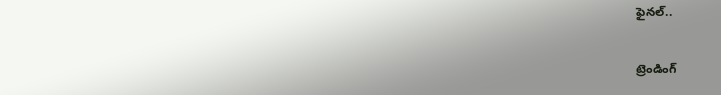ఫైనల్..

ట్రెండింగ్‌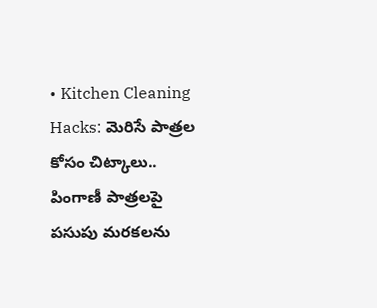• Kitchen Cleaning Hacks: మెరిసే పాత్రల కోసం చిట్కాలు.. పింగాణీ పాత్రలపై పసుపు మరకలను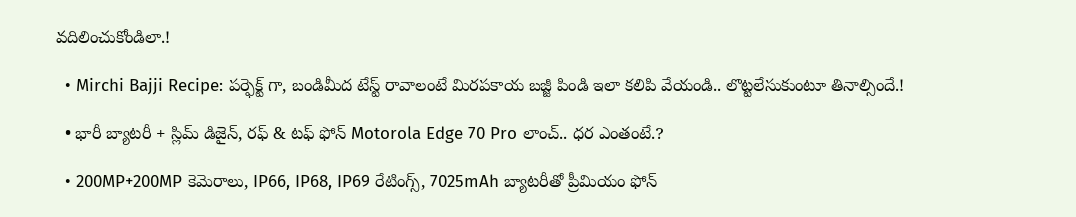వదిలించుకోండిలా.!

  • Mirchi Bajji Recipe: పర్ఫెక్ట్ గా, బండిమీద టేస్ట్ రావాలంటే మిరపకాయ బజ్జీ పిండి ఇలా కలిపి వేయండి.. లొట్టలేసుకుంటూ తినాల్సిందే.!

  • భారీ బ్యాటరీ + స్లిమ్ డిజైన్, రఫ్ & టఫ్ ఫోన్ Motorola Edge 70 Pro లాంచ్.. ధర ఎంతంటే.?

  • 200MP+200MP కెమెరాలు, IP66, IP68, IP69 రేటింగ్స్, 7025mAh బ్యాటరీతో ప్రీమియం ఫోన్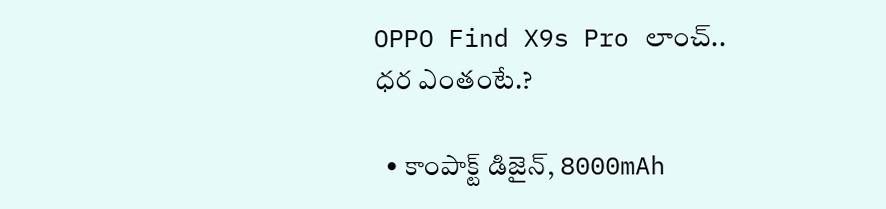OPPO Find X9s Pro లాంచ్.. ధర ఎంతంటే.?

  • కాంపాక్ట్ డిజైన్, 8000mAh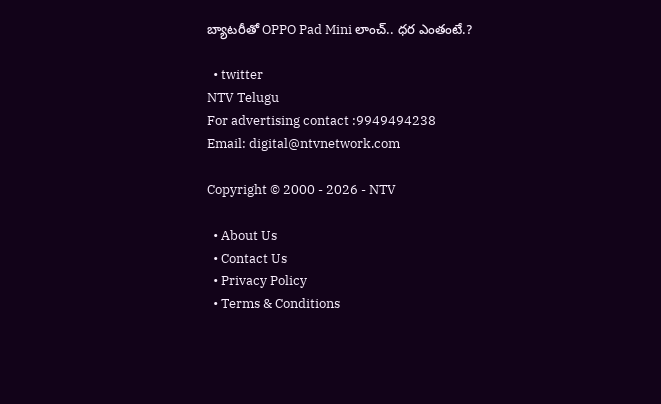బ్యాటరీతో OPPO Pad Mini లాంచ్.. ధర ఎంతంటే.?

  • twitter
NTV Telugu
For advertising contact :9949494238
Email: digital@ntvnetwork.com

Copyright © 2000 - 2026 - NTV

  • About Us
  • Contact Us
  • Privacy Policy
  • Terms & Conditions